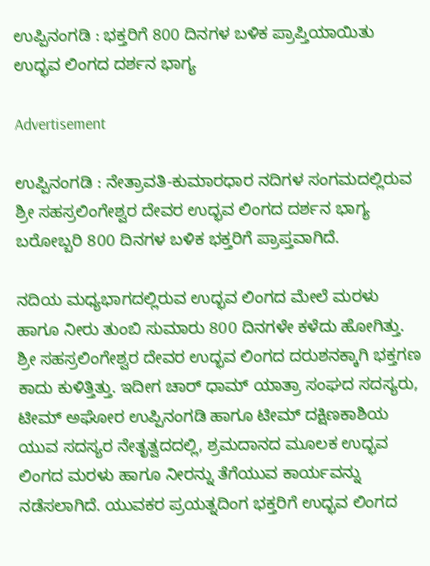ಉಪ್ಪಿನಂಗಡಿ : ಭಕ್ತರಿಗೆ 800 ದಿನಗಳ ಬಳಿಕ ಪ್ರಾಪ್ತಿಯಾಯಿತು ಉದ್ಭವ ಲಿಂಗದ ದರ್ಶನ ಭಾಗ್ಯ

Advertisement

ಉಪ್ಪಿನಂಗಡಿ : ನೇತ್ರಾವತಿ-ಕುಮಾರಧಾರ ನದಿಗಳ ಸಂಗಮದಲ್ಲಿರುವ ಶ್ರೀ ಸಹಸ್ರಲಿಂಗೇಶ್ವರ ದೇವರ ಉದ್ಭವ ಲಿಂಗದ ದರ್ಶನ ಭಾಗ್ಯ ಬರೋಬ್ಬರಿ 800 ದಿನಗಳ ಬಳಿಕ ಭಕ್ತರಿಗೆ ಪ್ರಾಪ್ತವಾಗಿದೆ.

ನದಿಯ ಮಧ್ಯಭಾಗದಲ್ಲಿರುವ ಉದ್ಭವ ಲಿಂಗದ ಮೇಲೆ ಮರಳು ಹಾಗೂ ನೀರು ತುಂಬಿ ಸುಮಾರು 800 ದಿನಗಳೇ ಕಳೆದು ಹೋಗಿತ್ತು. ಶ್ರೀ ಸಹಸ್ರಲಿಂಗೇಶ್ವರ ದೇವರ ಉದ್ಭವ ಲಿಂಗದ ದರುಶನಕ್ಕಾಗಿ ಭಕ್ತಗಣ ಕಾದು ಕುಳಿತ್ತಿತ್ತು. ಇದೀಗ ಚಾರ್ ಧಾಮ್ ಯಾತ್ರಾ ಸಂಘದ ಸದಸ್ಯರು, ಟೀಮ್ ಅಘೋರ ಉಪ್ಪಿನಂಗಡಿ ಹಾಗೂ ಟೀಮ್ ದಕ್ಷಿಣಕಾಶಿಯ ಯುವ ಸದಸ್ಯರ ನೇತೃತ್ವದದಲ್ಲಿ, ಶ್ರಮದಾನದ ಮೂಲಕ ಉದ್ಭವ ಲಿಂಗದ ಮರಳು ಹಾಗೂ ನೀರನ್ನು ತೆಗೆಯುವ ಕಾರ್ಯವನ್ನು ನಡೆಸಲಾಗಿದೆ. ಯುವಕರ ಪ್ರಯತ್ನದಿಂಗ ಭಕ್ತರಿಗೆ ಉದ್ಭವ ಲಿಂಗದ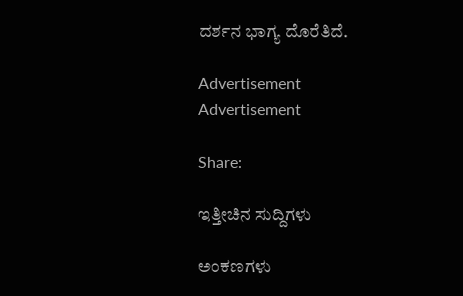ದರ್ಶನ ಭಾಗ್ಯ ದೊರೆತಿದೆ.

Advertisement
Advertisement

Share:

ಇತ್ತೀಚಿನ ಸುದ್ದಿಗಳು

ಅಂಕಣಗಳು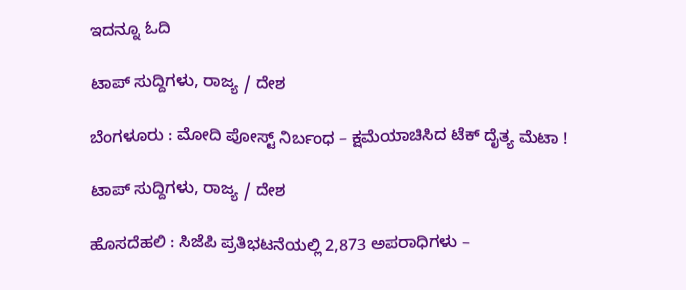ಇದನ್ನೂ ಓದಿ

ಟಾಪ್ ಸುದ್ದಿಗಳು, ರಾಜ್ಯ / ದೇಶ

ಬೆಂಗಳೂರು : ಮೋದಿ ಪೋಸ್ಟ್ ನಿರ್ಬಂಧ – ಕ್ಷಮೆಯಾಚಿಸಿದ ಟೆಕ್‌ ದೈತ್ಯ ಮೆಟಾ !

ಟಾಪ್ ಸುದ್ದಿಗಳು, ರಾಜ್ಯ / ದೇಶ

ಹೊಸದೆಹಲಿ : ಸಿಜೆಪಿ ಪ್ರತಿಭಟನೆಯಲ್ಲಿ 2,873 ಅಪರಾಧಿಗಳು –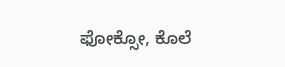ಫೋಕ್ಸೋ, ಕೊಲೆ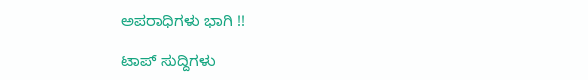ಅಪರಾಧಿಗಳು ಭಾಗಿ !!

ಟಾಪ್ ಸುದ್ದಿಗಳು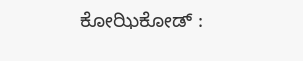ಕೋಝಿಕೋಡ್ :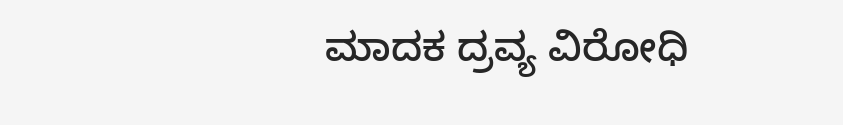ಮಾದಕ ದ್ರವ್ಯ ವಿರೋಧಿ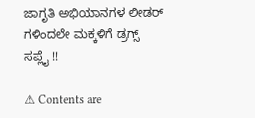ಜಾಗೃತಿ ಅಭಿಯಾನಗಳ ಲೀಡರ್ ಗಳಿಂದಲೇ ಮಕ್ಕಳಿಗೆ ಡ್ರಗ್ಸ್ ಸಪ್ಲೈ !!

⚠ Contents are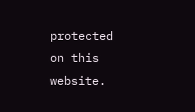protected on this website.